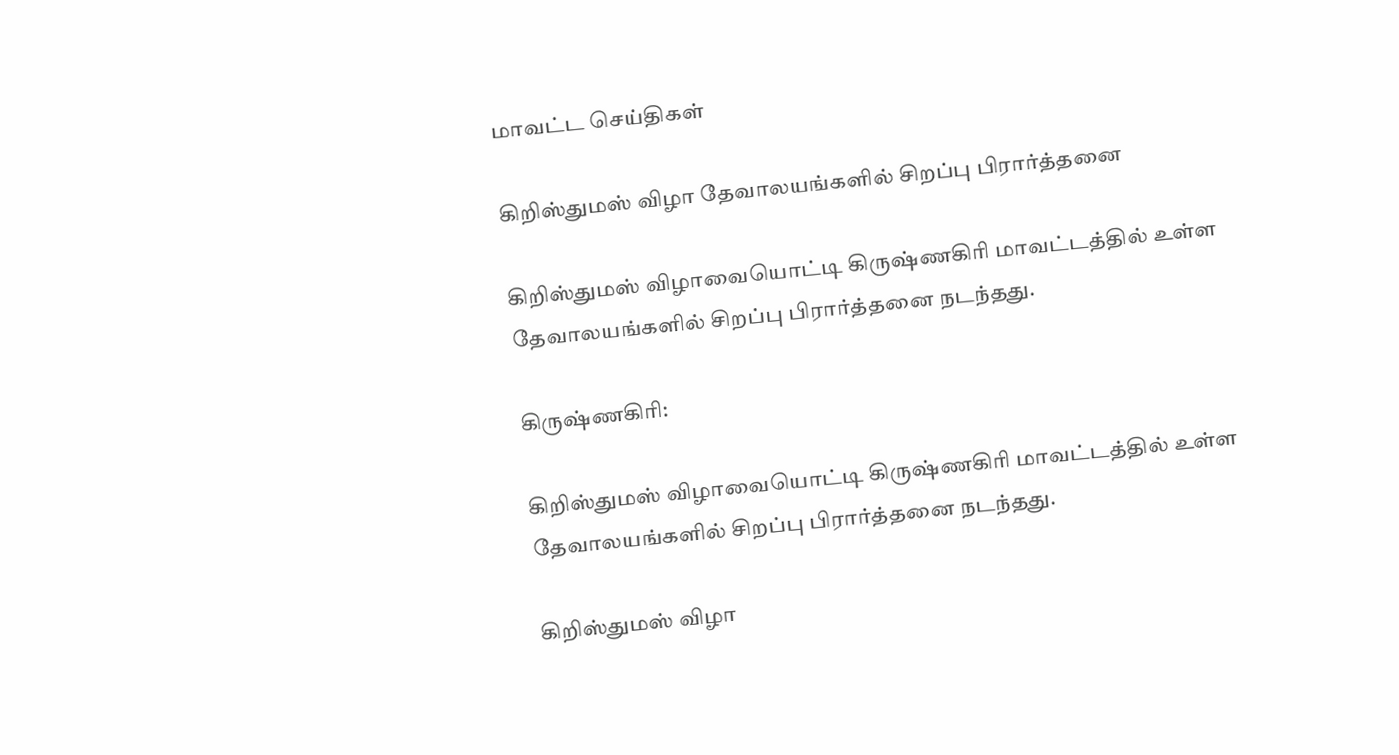மாவட்ட செய்திகள்

கிறிஸ்துமஸ் விழா தேவாலயங்களில் சிறப்பு பிரார்த்தனை

கிறிஸ்துமஸ் விழாவையொட்டி கிருஷ்ணகிரி மாவட்டத்தில் உள்ள தேவாலயங்களில் சிறப்பு பிரார்த்தனை நடந்தது.

கிருஷ்ணகிரி:

கிறிஸ்துமஸ் விழாவையொட்டி கிருஷ்ணகிரி மாவட்டத்தில் உள்ள தேவாலயங்களில் சிறப்பு பிரார்த்தனை நடந்தது.

கிறிஸ்துமஸ் விழா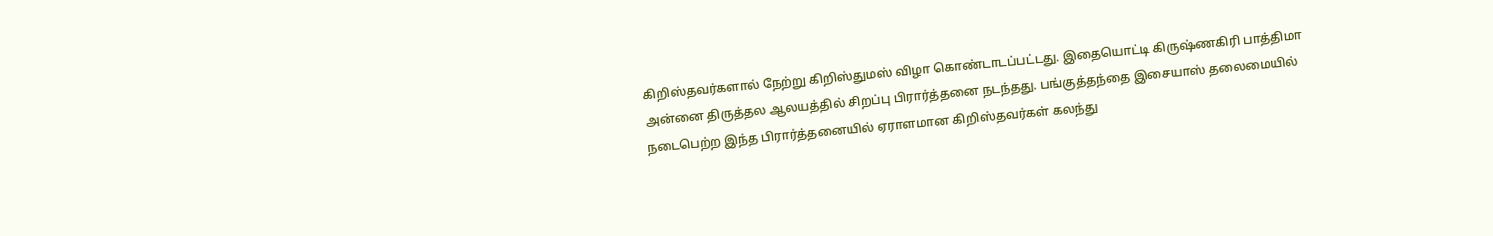கிறிஸ்தவர்களால் நேற்று கிறிஸ்துமஸ் விழா கொண்டாடப்பட்டது. இதையொட்டி கிருஷ்ணகிரி பாத்திமா அன்னை திருத்தல ஆலயத்தில் சிறப்பு பிரார்த்தனை நடந்தது. பங்குத்தந்தை இசையாஸ் தலைமையில் நடைபெற்ற இந்த பிரார்த்தனையில் ஏராளமான கிறிஸ்தவர்கள் கலந்து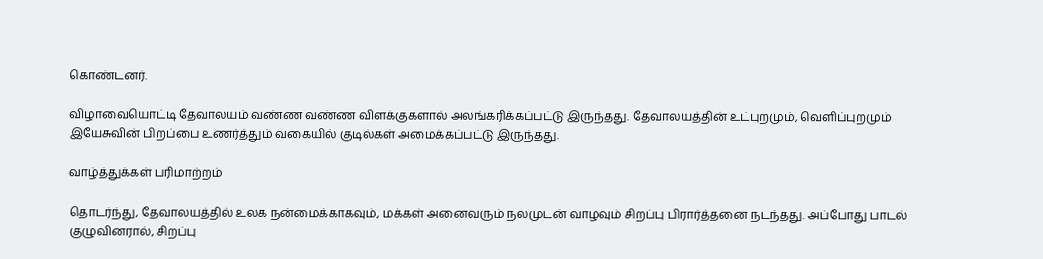கொண்டனர்.

விழாவையொட்டி தேவாலயம் வண்ண வண்ண விளக்குகளால் அலங்கரிக்கப்பட்டு இருந்தது. தேவாலயத்தின் உட்புறமும், வெளிப்புறமும் இயேசுவின் பிறப்பை உணர்த்தும் வகையில் குடில்கள் அமைக்கப்பட்டு இருந்தது.

வாழ்த்துக்கள் பரிமாற்றம்

தொடர்ந்து, தேவாலயத்தில் உலக நன்மைக்காகவும், மக்கள் அனைவரும் நலமுடன் வாழவும் சிறப்பு பிரார்த்தனை நடந்தது. அப்போது பாடல் குழுவினரால், சிறப்பு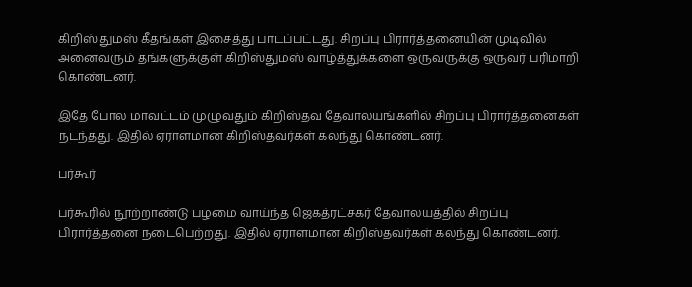கிறிஸ்துமஸ் கீதங்கள் இசைத்து பாடப்பட்டது. சிறப்பு பிரார்த்தனையின் முடிவில் அனைவரும் தங்களுக்குள் கிறிஸ்துமஸ் வாழ்த்துக்களை ஒருவருக்கு ஒருவர் பரிமாறி கொண்டனர்.

இதே போல மாவட்டம் முழுவதும் கிறிஸ்தவ தேவாலயங்களில் சிறப்பு பிரார்த்தனைகள் நடந்தது. இதில் ஏராளமான கிறிஸ்தவர்கள் கலந்து கொண்டனர்.

பர்கூர்

பர்கூரில் நூற்றாண்டு பழமை வாய்ந்த ஜெகத்ரட்சகர் தேவாலயத்தில் சிறப்பு பிரார்த்தனை நடைபெற்றது. இதில் ஏராளமான கிறிஸ்தவர்கள் கலந்து கொண்டனர்.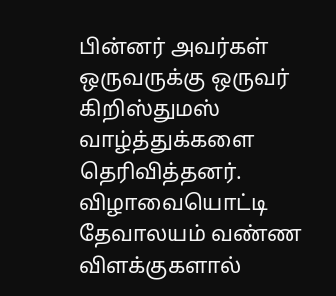பின்னர் அவர்கள் ஒருவருக்கு ஒருவர் கிறிஸ்துமஸ் வாழ்த்துக்களை தெரிவித்தனர். விழாவையொட்டி தேவாலயம் வண்ண விளக்குகளால்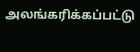அலங்கரிக்கப்பட்டு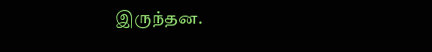இருந்தன.